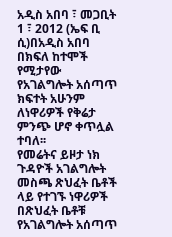አዲስ አበባ ፣ መጋቢት 1 ፣ 2012 (ኤፍ ቢ ሲ)በአዲስ አበባ በክፍለ ከተሞች የሚታየው የአገልግሎት አሰጣጥ ክፍተት አሁንም ለነዋሪዎች የቅሬታ ምንጭ ሆኖ ቀጥሏል ተባለ፡፡
የመሬትና ይዞታ ነክ ጉዳዮች አገልግሎት መስጫ ጽህፈት ቤቶች ላይ የተገኙ ነዋሪዎች በጽህፈት ቤቶቹ የአገልግሎት አሰጣጥ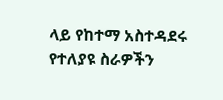ላይ የከተማ አስተዳደሩ የተለያዩ ስራዎችን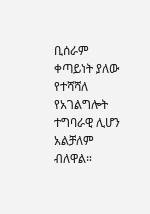ቢሰራም ቀጣይነት ያለው የተሻሻለ የአገልግሎት ተግባራዊ ሊሆን አልቻለም ብለዋል።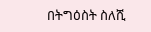በትግዕስት ስለሺ